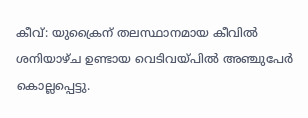കീവ്: യുക്രൈന് തലസ്ഥാനമായ കീവിൽ ശനിയാഴ്ച ഉണ്ടായ വെടിവയ്പിൽ അഞ്ചുപേർ കൊല്ലപ്പെട്ടു.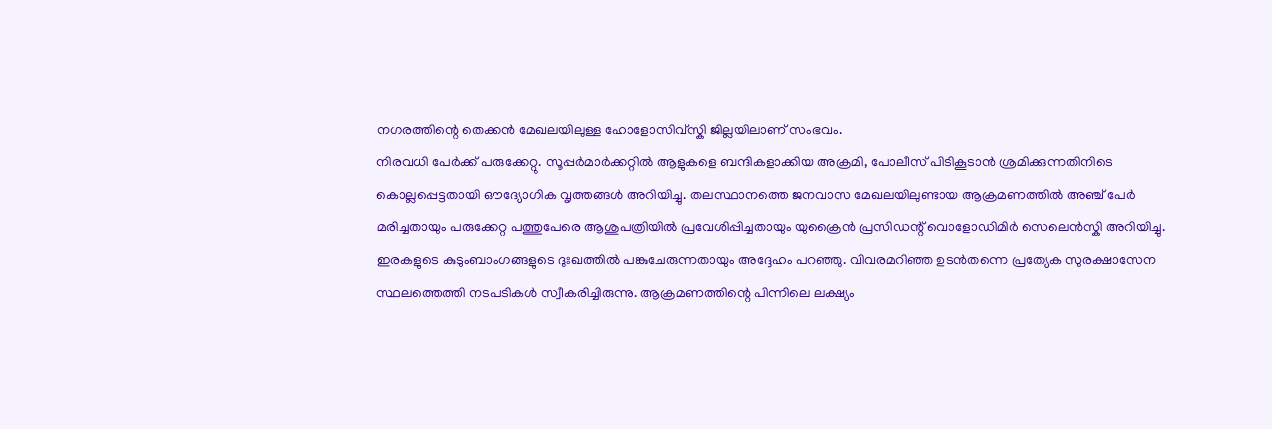നഗരത്തിന്റെ തെക്കൻ മേഖലയിലുള്ള ഹോളോസിവ്സ്കി ജില്ലയിലാണ് സംഭവം.
നിരവധി പേർക്ക് പരുക്കേറ്റു. സൂപ്പർമാർക്കറ്റിൽ ആളുകളെ ബന്ദികളാക്കിയ അക്രമി, പോലീസ് പിടികൂടാൻ ശ്രമിക്കുന്നതിനിടെ കൊല്ലപ്പെട്ടതായി ഔദ്യോഗിക വൃത്തങ്ങൾ അറിയിച്ചു. തലസ്ഥാനത്തെ ജനവാസ മേഖലയിലുണ്ടായ ആക്രമണത്തിൽ അഞ്ച് പേർ മരിച്ചതായും പരുക്കേറ്റ പത്തുപേരെ ആശുപത്രിയിൽ പ്രവേശിപ്പിച്ചതായും യുക്രൈൻ പ്രസിഡന്റ് വൊളോഡിമിർ സെലെൻസ്കി അറിയിച്ചു.
ഇരകളുടെ കുടുംബാംഗങ്ങളുടെ ദുഃഖത്തിൽ പങ്കുചേരുന്നതായും അദ്ദേഹം പറഞ്ഞു. വിവരമറിഞ്ഞ ഉടൻതന്നെ പ്രത്യേക സുരക്ഷാസേന സ്ഥലത്തെത്തി നടപടികൾ സ്വീകരിച്ചിരുന്നു. ആക്രമണത്തിന്റെ പിന്നിലെ ലക്ഷ്യം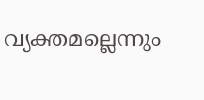വ്യക്തമല്ലെന്നും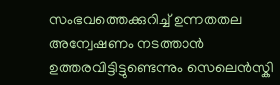സംഭവത്തെക്കുറിച്ച് ഉന്നതതല അന്വേഷണം നടത്താൻ ഉത്തരവിട്ടിട്ടുണ്ടെന്നും സെലെൻസ്കി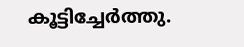കൂട്ടിച്ചേർത്തു.